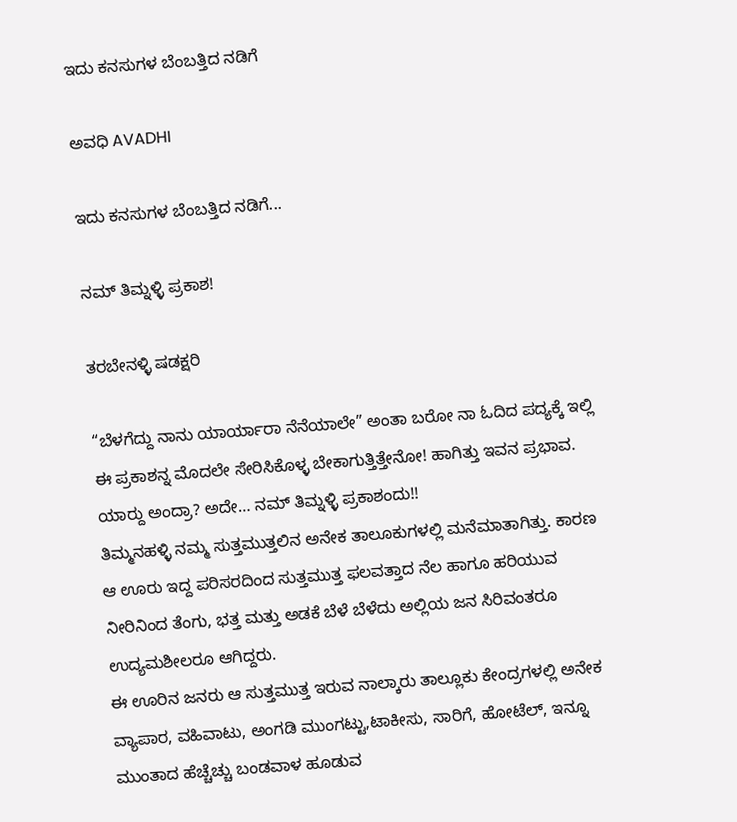ಇದು ಕನಸುಗಳ ಬೆಂಬತ್ತಿದ ನಡಿಗೆ‍

ಅವಧಿ AVADHI

ಇದು ಕನಸುಗಳ ಬೆಂಬತ್ತಿದ ನಡಿಗೆ...

ನಮ್‌ ತಿಮ್ನಳ್ಳಿ ಪ್ರಕಾಶ!

ತರಬೇನಳ್ಳಿ ಷಡಕ್ಷರಿ

“ಬೆಳಗೆದ್ದು ನಾನು ಯಾರ್ಯಾರಾ ನೆನೆಯಾಲೇ” ಅಂತಾ ಬರೋ ನಾ ಓದಿದ ಪದ್ಯಕ್ಕೆ ಇಲ್ಲಿ ಈ ಪ್ರಕಾಶನ್ನ ಮೊದಲೇ ಸೇರಿಸಿಕೊಳ್ಳ ಬೇಕಾಗುತ್ತಿತ್ತೇನೋ! ಹಾಗಿತ್ತು ಇವನ ಪ್ರಭಾವ. ಯಾರ‍್ದು ಅಂದ್ರಾ? ಅದೇ… ನಮ್‌ ತಿಮ್ನಳ್ಳಿ ಪ್ರಕಾಶಂದು!!
ತಿಮ್ಮನಹಳ್ಳಿ ನಮ್ಮ ಸುತ್ತಮುತ್ತಲಿನ ಅನೇಕ ತಾಲೂಕುಗಳಲ್ಲಿ ಮನೆಮಾತಾಗಿತ್ತು. ಕಾರಣ ಆ ಊರು ಇದ್ದ ಪರಿಸರದಿಂದ ಸುತ್ತಮುತ್ತ ಫಲವತ್ತಾದ ನೆಲ ಹಾಗೂ ಹರಿಯುವ ನೀರಿನಿಂದ ತೆಂಗು, ಭತ್ತ ಮತ್ತು ಅಡಕೆ ಬೆಳೆ ಬೆಳೆದು ಅಲ್ಲಿಯ ಜನ ಸಿರಿವಂತರೂ ಉದ್ಯಮಶೀಲರೂ ಆಗಿದ್ದರು.
ಈ ಊರಿನ ಜನರು ಆ ಸುತ್ತಮುತ್ತ ಇರುವ ನಾಲ್ಕಾರು ತಾಲ್ಲೂಕು ಕೇಂದ್ರಗಳಲ್ಲಿ ಅನೇಕ ವ್ಯಾಪಾರ, ವಹಿವಾಟು, ಅಂಗಡಿ ಮುಂಗಟ್ಟು,ಟಾಕೀಸು, ಸಾರಿಗೆ, ಹೋಟೆಲ್, ಇನ್ನೂ ಮುಂತಾದ ಹೆಚ್ಚೆಚ್ಚು ಬಂಡವಾಳ ಹೂಡುವ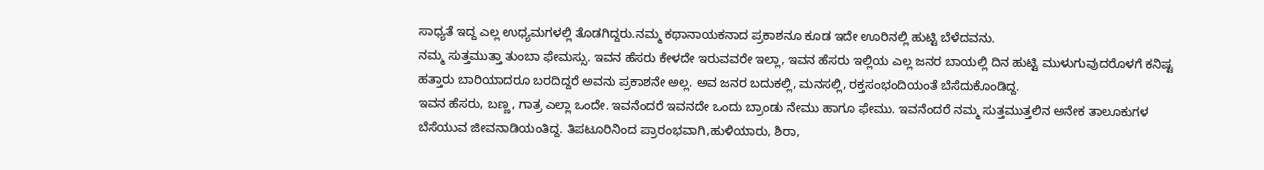ಸಾಧ್ಯತೆ ಇದ್ದ ಎಲ್ಲ ಉಧ್ಯಮಗಳಲ್ಲಿ ತೊಡಗಿದ್ದರು.ನಮ್ಮ ಕಥಾನಾಯಕನಾದ ಪ್ರಕಾಶನೂ ಕೂಡ ಇದೇ ಊರಿನಲ್ಲಿ ಹುಟ್ಟಿ ಬೆಳೆದವನು.
ನಮ್ಮ ಸುತ್ತಮುತ್ತಾ ತುಂಬಾ ಫೇಮಸ್ಸು. ಇವನ ಹೆಸರು ಕೇಳದೇ ಇರುವವರೇ ಇಲ್ಲಾ, ಇವನ ಹೆಸರು ಇಲ್ಲಿಯ ಎಲ್ಲ ಜನರ ಬಾಯಲ್ಲಿ ದಿನ ಹುಟ್ಟಿ ಮುಳುಗುವುದರೊಳಗೆ ಕನಿಷ್ಟ ಹತ್ತಾರು ಬಾರಿಯಾದರೂ ಬರದಿದ್ದರೆ ಅವನು ಪ್ರಕಾಶನೇ ಅಲ್ಲ. ಅವ ಜನರ ಬದುಕಲ್ಲಿ, ಮನಸಲ್ಲಿ, ರಕ್ತಸಂಭಂದಿಯಂತೆ ಬೆಸೆದುಕೊಂಡಿದ್ದ.
ಇವನ ಹೆಸರು, ಬಣ್ಣ, ಗಾತ್ರ ಎಲ್ಲಾ ಒಂದೇ. ಇವನೆಂದರೆ ಇವನದೇ ಒಂದು ಬ್ರಾಂಡು ನೇಮು ಹಾಗೂ ಫೇಮು. ಇವನೆಂದರೆ ನಮ್ಮ ಸುತ್ತಮುತ್ತಲಿನ ಅನೇಕ ತಾಲೂಕುಗಳ ಬೆಸೆಯುವ ಜೀವನಾಡಿಯಂತಿದ್ದ. ತಿಪಟೂರಿನಿಂದ ಪ್ರಾರಂಭವಾಗಿ,ಹುಳಿಯಾರು, ಶಿರಾ,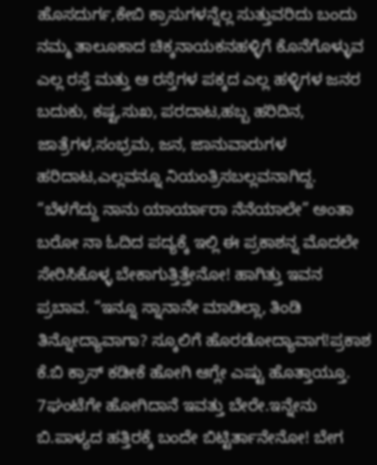ಹೊಸದುರ್ಗ,ಕೇಬಿ ಕ್ರಾಸುಗಳನ್ನೆಲ್ಲ ಸುತ್ತುವರಿದು ಬಂದು ನಮ್ಮ ತಾಲೂಕಾದ ಚಿಕ್ಕನಾಯಕನಹಳ್ಳಿಗೆ ಕೊನೆಗೊಳ್ಳುವ ಎಲ್ಲ ರಸ್ತೆ ಮತ್ತು ಆ ರಸ್ತೆಗಳ ಪಕ್ಕದ ಎಲ್ಲ ಹಳ್ಳಿಗಳ ಜನರ ಬದುಕು, ಕಷ್ಟ,ಸುಖ, ಪರದಾಟ,ಹಬ್ಬ ಹರಿದಿನ, ಜಾತ್ರೆಗಳ,ಸಂಭ್ರಮ, ಜನ, ಜಾನುವಾರುಗಳ ಹರಿದಾಟ,ಎಲ್ಲವನ್ನೂ ನಿಯಂತ್ರಿಸಬಲ್ಲವನಾಗಿದ್ದ.
“ಬೆಳಗೆದ್ದು ನಾನು ಯಾರ್ಯಾರಾ ನೆನೆಯಾಲೇ” ಅಂತಾ ಬರೋ ನಾ ಓದಿದ ಪದ್ಯಕ್ಕೆ ಇಲ್ಲಿ ಈ ಪ್ರಕಾಶನ್ನ ಮೊದಲೇ ಸೇರಿಸಿಕೊಳ್ಳ ಬೇಕಾಗುತ್ತಿತ್ತೇನೋ! ಹಾಗಿತ್ತು ಇವನ ಪ್ರಬಾವ. “ಇನ್ನೂ ಸ್ನಾನಾನೇ ಮಾಡಿಲ್ಲಾ, ತಿಂಡಿ ತಿನ್ನೋದ್ಯಾವಾಗಾ? ಸ್ಕೂಲಿಗೆ ಹೊರಡೋದ್ಯಾವಾಗ!ಪ್ರಕಾಶ ಕೆ.ಬಿ ಕ್ರಾಸ್ ಕಡೀಕೆ ಹೋಗಿ ಆಗ್ಲೇ ಎಷ್ಟು ಹೊತ್ತಾಯ್ತೂ. 7ಘಂಟೆಗೇ ಹೋಗಿದಾನೆ ಇವತ್ತು ಬೇರೇ.ಇನ್ನೇನು ಬಿ.ಪಾಳ್ಯದ ಹತ್ತಿರಕ್ಕೆ ಬಂದೇ ಬಿಟ್ಟಿರ್ತಾನೇನೋ! ಬೇಗ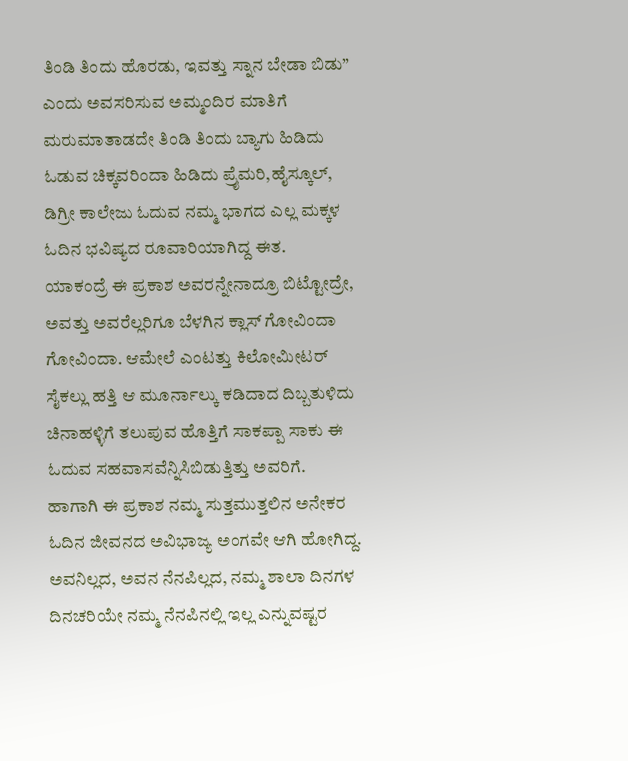ತಿಂಡಿ ತಿಂದು ಹೊರಡು, ಇವತ್ತು ಸ್ನಾನ ಬೇಡಾ ಬಿಡು” ಎಂದು ಅವಸರಿಸುವ ಅಮ್ಮಂದಿರ ಮಾತಿಗೆ ಮರುಮಾತಾಡದೇ ತಿಂಡಿ ತಿಂದು ಬ್ಯಾಗು ಹಿಡಿದು ಓಡುವ ಚಿಕ್ಕವರಿಂದಾ ಹಿಡಿದು ಪ್ರೈಮರಿ,ಹೈಸ್ಕೂಲ್, ಡಿಗ್ರೀ ಕಾಲೇಜು ಓದುವ ನಮ್ಮ ಭಾಗದ ಎಲ್ಲ ಮಕ್ಕಳ ಓದಿನ ಭವಿಷ್ಯದ ರೂವಾರಿಯಾಗಿದ್ದ ಈತ.
ಯಾಕಂದ್ರೆ ಈ ಪ್ರಕಾಶ ಅವರನ್ನೇನಾದ್ರೂ ಬಿಟ್ಟೋದ್ರೇ, ಅವತ್ತು ಅವರೆಲ್ಲರಿಗೂ ಬೆಳಗಿನ ಕ್ಲಾಸ್ ಗೋವಿಂದಾ ಗೋವಿಂದಾ. ಆಮೇಲೆ ಎಂಟತ್ತು ಕಿಲೋಮೀಟರ್ ಸೈಕಲ್ಲು ಹತ್ತಿ ಆ ಮೂರ್ನಾಲ್ಕು ಕಡಿದಾದ ದಿಬ್ಬತುಳಿದು ಚಿನಾಹಳ್ಳಿಗೆ ತಲುಪುವ ಹೊತ್ತಿಗೆ ಸಾಕಪ್ಪಾ ಸಾಕು ಈ ಓದುವ ಸಹವಾಸವೆನ್ನಿಸಿಬಿಡುತ್ತಿತ್ತು ಅವರಿಗೆ.
ಹಾಗಾಗಿ ಈ ಪ್ರಕಾಶ ನಮ್ಮ ಸುತ್ತಮುತ್ತಲಿನ ಅನೇಕರ ಓದಿನ ಜೀವನದ ಅವಿಭಾಜ್ಯ ಅಂಗವೇ ಆಗಿ ಹೋಗಿದ್ದ. ಅವನಿಲ್ಲದ, ಅವನ ನೆನಪಿಲ್ಲದ, ನಮ್ಮ ಶಾಲಾ ದಿನಗಳ ದಿನಚರಿಯೇ ನಮ್ಮ ನೆನಪಿನಲ್ಲಿ ಇಲ್ಲ ಎನ್ನುವಷ್ಟರ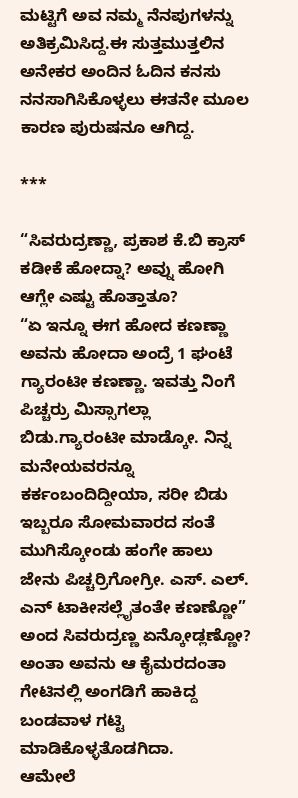ಮಟ್ಟಿಗೆ ಅವ ನಮ್ಮ ನೆನಪುಗಳನ್ನು ಅತಿಕ್ರಮಿಸಿದ್ದ.ಈ ಸುತ್ತಮುತ್ತಲಿನ ಅನೇಕರ ಅಂದಿನ ಓದಿನ ಕನಸು ನನಸಾಗಿಸಿಕೊಳ್ಳಲು ಈತನೇ ಮೂಲ ಕಾರಣ ಪುರುಷನೂ ಆಗಿದ್ದ.

***

“ಸಿವರುದ್ರಣ್ಣಾ, ಪ್ರಕಾಶ ಕೆ.ಬಿ ಕ್ರಾಸ್ ಕಡೀಕೆ ಹೋದ್ನಾ? ಅವ್ನು ಹೋಗಿ ಆಗ್ಲೇ ಎಷ್ಟು ಹೊತ್ತಾತೂ?
“ಏ ಇನ್ನೂ ಈಗ ಹೋದ ಕಣಣ್ಣಾ ಅವನು ಹೋದಾ ಅಂದ್ರೆ 1 ಘಂಟೆ ಗ್ಯಾರಂಟೀ ಕಣಣ್ಣಾ. ಇವತ್ತು ನಿಂಗೆ ಪಿಚ್ಚರ್ರು ಮಿಸ್ಸಾಗಲ್ಲಾ ಬಿಡು.ಗ್ಯಾರಂಟೀ ಮಾಡ್ಕೋ. ನಿನ್ನ ಮನೇಯವರನ್ನೂ ಕರ್ಕಂಬಂದಿದ್ದೀಯಾ, ಸರೀ ಬಿಡು ಇಬ್ಬರೂ ಸೋಮವಾರದ ಸಂತೆ ಮುಗಿಸ್ಕೋಂಡು ಹಂಗೇ ಹಾಲು ಜೇನು ಪಿಚ್ಚರ್ರಿಗೋಗ್ರೀ. ಎಸ್. ಎಲ್. ಎನ್ ಟಾಕೀಸಲ್ಲೈತಂತೇ ಕಣಣ್ಣೋ” ಅಂದ ಸಿವರುದ್ರಣ್ಣ ಏನ್ಕೋಡ್ಲಣ್ಣೋ? ಅಂತಾ ಅವನು ಆ ಕೈಮರದಂತಾ ಗೇಟಿನಲ್ಲಿ ಅಂಗಡಿಗೆ ಹಾಕಿದ್ದ ಬಂಡವಾಳ ಗಟ್ಟಿ ಮಾಡಿಕೊಳ್ಳತೊಡಗಿದಾ.
ಆಮೇಲೆ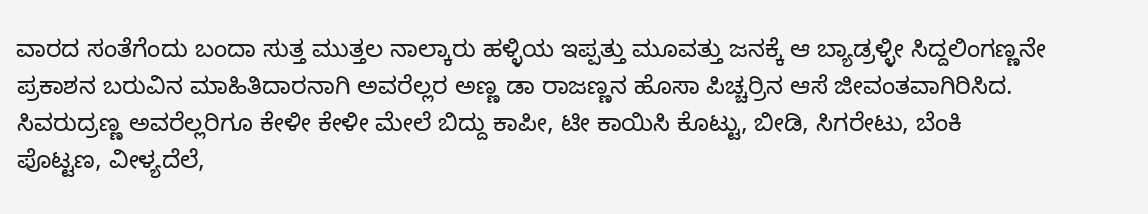ವಾರದ ಸಂತೆಗೆಂದು ಬಂದಾ ಸುತ್ತ ಮುತ್ತಲ ನಾಲ್ಕಾರು ಹಳ್ಳಿಯ ಇಪ್ಪತ್ತು ಮೂವತ್ತು ಜನಕ್ಕೆ ಆ ಬ್ಯಾಡ್ರಳ್ಳೀ ಸಿದ್ದಲಿಂಗಣ್ಣನೇ ಪ್ರಕಾಶನ ಬರುವಿನ ಮಾಹಿತಿದಾರನಾಗಿ ಅವರೆಲ್ಲರ ಅಣ್ಣ ಡಾ ರಾಜಣ್ಣನ ಹೊಸಾ ಪಿಚ್ಚರ್ರಿನ ಆಸೆ ಜೀವಂತವಾಗಿರಿಸಿದ. ಸಿವರುದ್ರಣ್ಣ ಅವರೆಲ್ಲರಿಗೂ ಕೇಳೀ ಕೇಳೀ ಮೇಲೆ ಬಿದ್ದು ಕಾಪೀ, ಟೀ ಕಾಯಿಸಿ ಕೊಟ್ಟು, ಬೀಡಿ, ಸಿಗರೇಟು, ಬೆಂಕಿ ಪೊಟ್ಟಣ, ವೀಳ್ಯದೆಲೆ,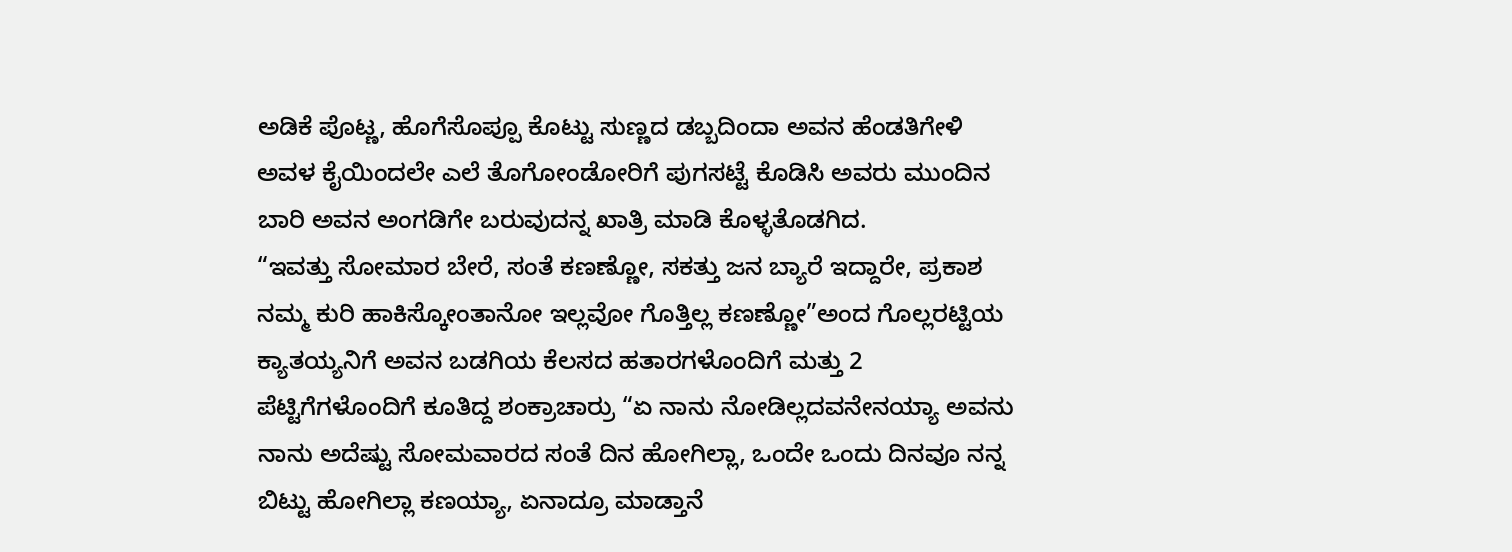ಅಡಿಕೆ ಪೊಟ್ಣ, ಹೊಗೆಸೊಪ್ಪೂ ಕೊಟ್ಟು ಸುಣ್ಣದ ಡಬ್ಬದಿಂದಾ ಅವನ ಹೆಂಡತಿಗೇಳಿ ಅವಳ ಕೈಯಿಂದಲೇ ಎಲೆ ತೊಗೋಂಡೋರಿಗೆ ಪುಗಸಟ್ಟೆ ಕೊಡಿಸಿ ಅವರು ಮುಂದಿನ ಬಾರಿ ಅವನ ಅಂಗಡಿಗೇ ಬರುವುದನ್ನ ಖಾತ್ರಿ ಮಾಡಿ ಕೊಳ್ಳತೊಡಗಿದ.
“ಇವತ್ತು ಸೋಮಾರ ಬೇರೆ, ಸಂತೆ ಕಣಣ್ಣೋ, ಸಕತ್ತು ಜನ ಬ್ಯಾರೆ ಇದ್ದಾರೇ, ಪ್ರಕಾಶ ನಮ್ಮ ಕುರಿ ಹಾಕಿಸ್ಕೋಂತಾನೋ ಇಲ್ಲವೋ ಗೊತ್ತಿಲ್ಲ ಕಣಣ್ಣೋ”ಅಂದ ಗೊಲ್ಲರಟ್ಟಿಯ ಕ್ಯಾತಯ್ಯನಿಗೆ ಅವನ ಬಡಗಿಯ ಕೆಲಸದ ಹತಾರಗಳೊಂದಿಗೆ ಮತ್ತು 2 ಪೆಟ್ಟಿಗೆಗಳೊಂದಿಗೆ ಕೂತಿದ್ದ ಶಂಕ್ರಾಚಾರ್ರು “ಏ ನಾನು ನೋಡಿಲ್ಲದವನೇನಯ್ಯಾ ಅವನು ನಾನು ಅದೆಷ್ಟು ಸೋಮವಾರದ ಸಂತೆ ದಿನ ಹೋಗಿಲ್ಲಾ, ಒಂದೇ ಒಂದು ದಿನವೂ ನನ್ನ ಬಿಟ್ಟು ಹೋಗಿಲ್ಲಾ ಕಣಯ್ಯಾ, ಏನಾದ್ರೂ ಮಾಡ್ತಾನೆ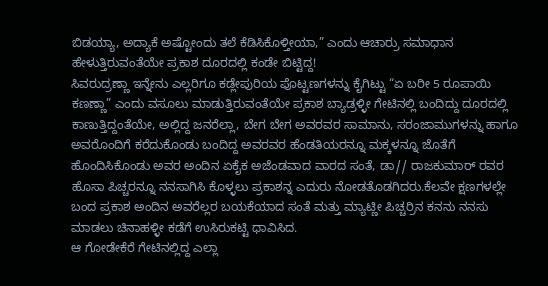ಬಿಡಯ್ಯಾ, ಅದ್ಯಾಕೆ ಅಷ್ಟೋಂದು ತಲೆ ಕೆಡಿಸಿಕೊಳ್ತೀಯಾ,” ಎಂದು ಆಚಾರ್ರು ಸಮಾಧಾನ ಹೇಳುತ್ತಿರುವಂತೆಯೇ ಪ್ರಕಾಶ ದೂರದಲ್ಲಿ ಕಂಡೇ ಬಿಟ್ಟಿದ್ದ!
ಸಿವರುದ್ರಣ್ಣಾ ಇನ್ನೇನು ಎಲ್ಲರಿಗೂ ಕಡ್ಲೇಪುರಿಯ ಪೊಟ್ಟಣಗಳನ್ನು ಕೈಗಿಟ್ಟು “ಏ ಬರೀ 5 ರೂಪಾಯಿ ಕಣಣ್ಣಾ” ಎಂದು ವಸೂಲು ಮಾಡುತ್ತಿರುವಂತೆಯೇ ಪ್ರಕಾಶ ಬ್ಯಾಡ್ರಳ್ಳೀ ಗೇಟಿನಲ್ಲಿ ಬಂದಿದ್ದು ದೂರದಲ್ಲಿ ಕಾಣುತ್ತಿದ್ದಂತೆಯೇ, ಅಲ್ಲಿದ್ದ ಜನರೆಲ್ಲಾ, ಬೇಗ ಬೇಗ ಅವರವರ ಸಾಮಾನು, ಸರಂಜಾಮುಗಳನ್ನು ಹಾಗೂ ಅವರೊಂದಿಗೆ ಕರೆದುಕೊಂಡು ಬಂದಿದ್ದ ಅವರವರ ಹೆಂಡತಿಯರನ್ನೂ ಮಕ್ಕಳನ್ನೂ ಜೊತೆಗೆ ಹೊಂದಿಸಿಕೊಂಡು ಅವರ ಅಂದಿನ ಏಕೈಕ ಅಜೆಂಡವಾದ ವಾರದ ಸಂತೆ, ಡಾ// ರಾಜಕುಮಾರ್ ರವರ ಹೊಸಾ ಪಿಚ್ಚರನ್ನೂ ನನಸಾಗಿಸಿ ಕೊಳ್ಳಲು ಪ್ರಕಾಶನ್ನ ಎದುರು ನೋಡತೊಡಗಿದರು.ಕೆಲವೇ ಕ್ಷಣಗಳಲ್ಲೇ ಬಂದ ಪ್ರಕಾಶ ಅಂದಿನ ಅವರೆಲ್ಲರ ಬಯಕೆಯಾದ ಸಂತೆ ಮತ್ತು ಮ್ಯಾಟ್ಣೀ ಪಿಚ್ಚರ್ರಿನ ಕನನು ನನಸು ಮಾಡಲು ಚಿನಾಹಳ್ಳೀ ಕಡೆಗೆ ಉಸಿರುಕಟ್ಟಿ ಧಾವಿಸಿದ.
ಆ ಗೋಡೇಕೆರೆ ಗೇಟಿನಲ್ಲಿದ್ದ ಎಲ್ಲಾ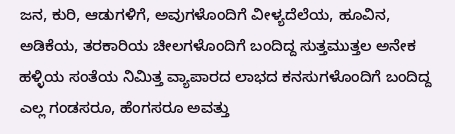ಜನ, ಕುರಿ, ಆಡುಗಳಿಗೆ, ಅವುಗಳೊಂದಿಗೆ ವೀಳ್ಯದೆಲೆಯ, ಹೂವಿನ, ಅಡಿಕೆಯ, ತರಕಾರಿಯ ಚೀಲಗಳೊಂದಿಗೆ ಬಂದಿದ್ದ ಸುತ್ತಮುತ್ತಲ ಅನೇಕ ಹಳ್ಳಿಯ ಸಂತೆಯ ನಿಮಿತ್ತ ವ್ಯಾಪಾರದ ಲಾಭದ ಕನಸುಗಳೊಂದಿಗೆ ಬಂದಿದ್ದ ಎಲ್ಲ ಗಂಡಸರೂ, ಹೆಂಗಸರೂ ಅವತ್ತು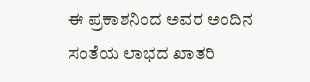ಈ ಪ್ರಕಾಶನಿಂದ ಅವರ ಅಂದಿನ ಸಂತೆಯ ಲಾಭದ ಖಾತರಿ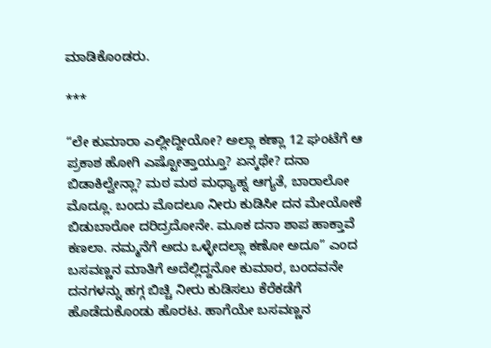ಮಾಡಿಕೊಂಡರು.

***

“ಲೇ ಕುಮಾರಾ ಎಲ್ಲೀದ್ದೀಯೋ? ಅಲ್ಲಾ ಕಣ್ಲಾ 12 ಘಂಟೆಗೆ ಆ ಪ್ರಕಾಶ ಹೋಗಿ ಎಷ್ಟೋತ್ತಾಯ್ತೂ? ಏನ್ಕಥೇ? ದನಾ ಬಿಡಾಕಿಲ್ವೇನ್ಲಾ? ಮಠ ಮಠ ಮಧ್ಯಾಹ್ನ ಆಗ್ಯತೆ, ಬಾರಾಲೋ ಮೊದ್ಲೂ. ಬಂದು ಮೊದಲೂ ನೀರು ಕುಡಿಸೀ ದನ ಮೇಯೋಕೆ ಬಿಡುಬಾರೋ ದರಿದ್ರದೋನೇ. ಮೂಕ ದನಾ ಶಾಪ ಹಾಕ್ತಾವೆ ಕಣಲಾ. ನಮ್ಮನೆಗೆ ಅದು ಒಳ್ಳೇದಲ್ಲಾ ಕಣೋ ಅದೂ” ಎಂದ ಬಸವಣ್ಣನ ಮಾತಿಗೆ ಅದೆಲ್ಲಿದ್ದನೋ ಕುಮಾರ, ಬಂದವನೇ ದನಗಳನ್ನು ಹಗ್ಗ ಬಿಚ್ಚಿ ನೀರು ಕುಡಿಸಲು ಕೆರೆಕಡೆಗೆ ಹೊಡೆದುಕೊಂಡು ಹೊರಟ. ಹಾಗೆಯೇ ಬಸವಣ್ಣನ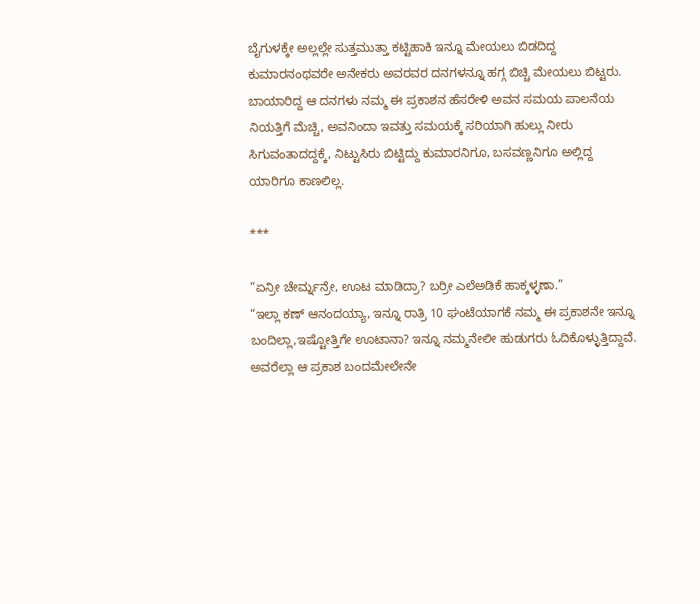ಬೈಗುಳಕ್ಕೇ ಅಲ್ಲಲ್ಲೇ ಸುತ್ತಮುತ್ತಾ ಕಟ್ಟಿಹಾಕಿ ಇನ್ನೂ ಮೇಯಲು ಬಿಡದಿದ್ದ ಕುಮಾರನಂಥವರೇ ಅನೇಕರು ಅವರವರ ದನಗಳನ್ನೂ ಹಗ್ಗ ಬಿಚ್ಚಿ ಮೇಯಲು ಬಿಟ್ಟರು.
ಬಾಯಾರಿದ್ದ ಆ ದನಗಳು ನಮ್ಮ ಈ ಪ್ರಕಾಶನ ಹೆಸರೇಳಿ ಅವನ ಸಮಯ ಪಾಲನೆಯ ನಿಯತ್ತಿಗೆ ಮೆಚ್ಚಿ, ಅವನಿಂದಾ ಇವತ್ತು ಸಮಯಕ್ಕೆ ಸರಿಯಾಗಿ ಹುಲ್ಲು ನೀರು ಸಿಗುವಂತಾದದ್ದಕ್ಕೆ, ನಿಟ್ಟುಸಿರು ಬಿಟ್ಟಿದ್ದು ಕುಮಾರನಿಗೂ, ಬಸವಣ್ಣನಿಗೂ ಅಲ್ಲಿದ್ದ ಯಾರಿಗೂ ಕಾಣಲಿಲ್ಲ.

***

“ಏನ್ರೀ ಚೇರ್ಮ್ನನ್ರೇ, ಊಟ ಮಾಡಿದ್ರಾ? ಬರ್ರೀ ಎಲೆಅಡಿಕೆ ಹಾಕ್ಕಳ್ಳಣಾ.”
“ಇಲ್ಲಾ ಕಣ್ ಆನಂದಯ್ಯಾ, ಇನ್ನೂ ರಾತ್ರಿ 10 ಘಂಟೆಯಾಗಕೆ ನಮ್ಮ ಈ ಪ್ರಕಾಶನೇ ಇನ್ನೂ ಬಂದಿಲ್ಲಾ,ಇಷ್ಟೋತ್ತಿಗೇ ಊಟಾನಾ? ಇನ್ನೂ ನಮ್ಮನೇಲೀ ಹುಡುಗರು ಓದಿಕೊಳ್ಳುತ್ತಿದ್ದಾವೆ. ಅವರೆಲ್ಲಾ ಆ ಪ್ರಕಾಶ ಬಂದಮೇಲೇನೇ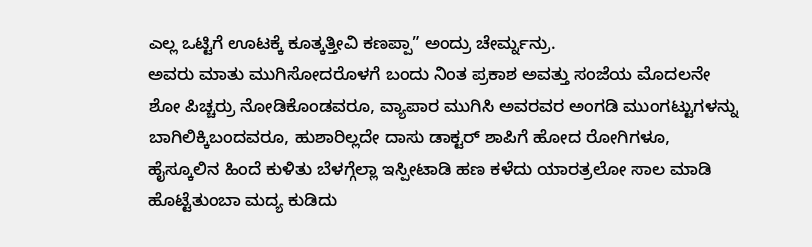ಎಲ್ಲ ಒಟ್ಟಿಗೆ ಊಟಕ್ಕೆ ಕೂತ್ಕತ್ತೀವಿ ಕಣಪ್ಪಾ” ಅಂದ್ರು ಚೇರ್ಮ್ನನ್ರು.
ಅವರು ಮಾತು ಮುಗಿಸೋದರೊಳಗೆ ಬಂದು ನಿಂತ ಪ್ರಕಾಶ ಅವತ್ತು ಸಂಜೆಯ ಮೊದಲನೇ ಶೋ ಪಿಚ್ಚರ್ರು ನೋಡಿಕೊಂಡವರೂ, ವ್ಯಾಪಾರ ಮುಗಿಸಿ ಅವರವರ ಅಂಗಡಿ ಮುಂಗಟ್ಟುಗಳನ್ನು ಬಾಗಿಲಿಕ್ಕಿಬಂದವರೂ, ಹುಶಾರಿಲ್ಲದೇ ದಾಸು ಡಾಕ್ಟರ್ ಶಾಪಿಗೆ ಹೋದ ರೋಗಿಗಳೂ, ಹೈಸ್ಕೂಲಿನ ಹಿಂದೆ ಕುಳಿತು ಬೆಳಗ್ಗೆಲ್ಲಾ ಇಸ್ಪೀಟಾಡಿ ಹಣ ಕಳೆದು ಯಾರತ್ರಲೋ ಸಾಲ ಮಾಡಿ ಹೊಟ್ಟೆತುಂಬಾ ಮದ್ಯ ಕುಡಿದು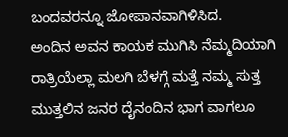ಬಂದವರನ್ನೂ ಜೋಪಾನವಾಗಿಳಿಸಿದ.
ಅಂದಿನ ಅವನ ಕಾಯಕ ಮುಗಿಸಿ ನೆಮ್ಮದಿಯಾಗಿ ರಾತ್ರಿಯೆಲ್ಲಾ ಮಲಗಿ ಬೆಳಗ್ಗೆ ಮತ್ತೆ ನಮ್ಮ ಸುತ್ತ ಮುತ್ತಲಿನ ಜನರ ದೈನಂದಿನ ಭಾಗ ವಾಗಲೂ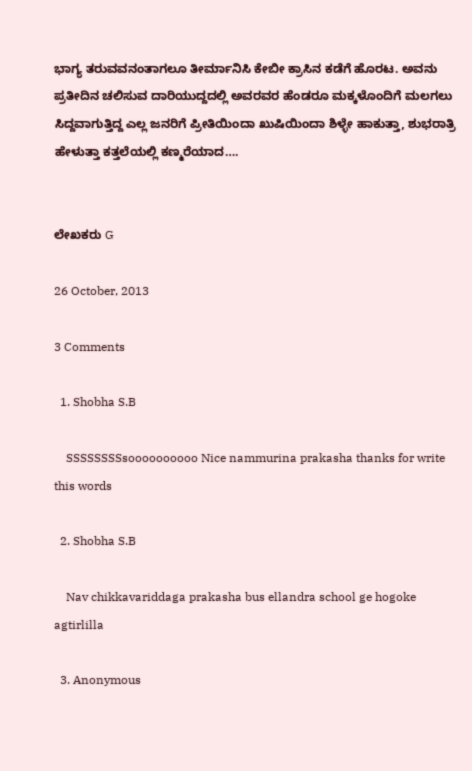ಭಾಗ್ಯ ತರುವವನಂತಾಗಲೂ ತೀರ್ಮಾನಿಸಿ ಕೇಬೀ ಕ್ರಾಸಿನ ಕಡೆಗೆ ಹೊರಟ. ಅವನು ಪ್ರತೀದಿನ ಚಲಿಸುವ ದಾರಿಯುದ್ದದಲ್ಲಿ ಅವರವರ ಹೆಂಡರೂ ಮಕ್ಕಳೊಂದಿಗೆ ಮಲಗಲು ಸಿದ್ದವಾಗುತ್ತಿದ್ದ ಎಲ್ಲ ಜನರಿಗೆ ಪ್ರೀತಿಯಿಂದಾ ಖುಷಿಯಿಂದಾ ಶಿಳ್ಳೇ ಹಾಕುತ್ತಾ, ಶುಭರಾತ್ರಿ ಹೇಳುತ್ತಾ ಕತ್ತಲೆಯಲ್ಲಿ ಕಣ್ಮರೆಯಾದ….


ಲೇಖಕರು G

26 October, 2013

3 Comments

  1. Shobha S.B

    SSSSSSSSsoooooooooo Nice nammurina prakasha thanks for write this words

  2. Shobha S.B

    Nav chikkavariddaga prakasha bus ellandra school ge hogoke agtirlilla

  3. Anonymous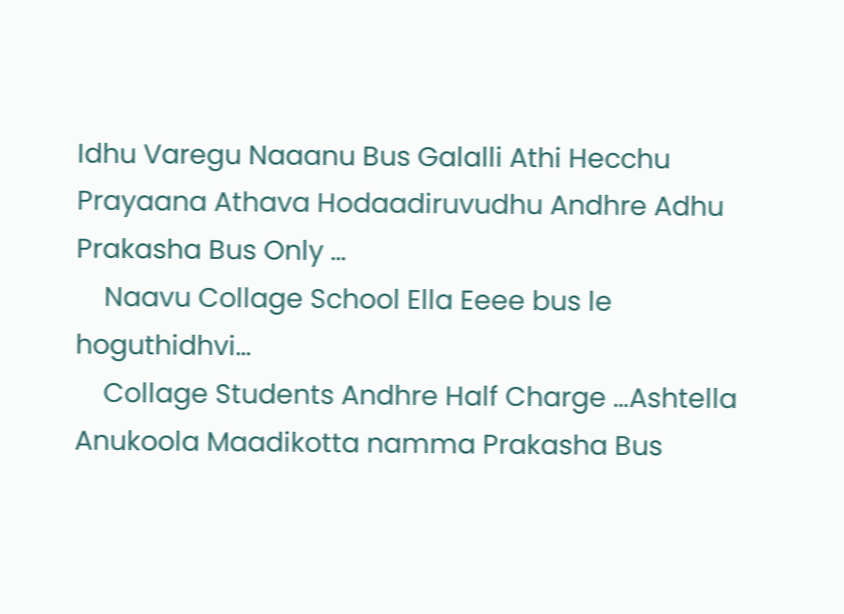Idhu Varegu Naaanu Bus Galalli Athi Hecchu Prayaana Athava Hodaadiruvudhu Andhre Adhu Prakasha Bus Only …
    Naavu Collage School Ella Eeee bus le hoguthidhvi…
    Collage Students Andhre Half Charge …Ashtella Anukoola Maadikotta namma Prakasha Bus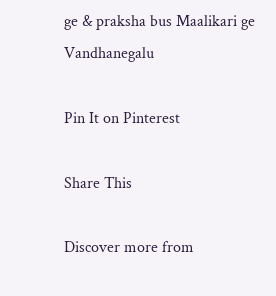ge & praksha bus Maalikari ge Vandhanegalu

Pin It on Pinterest

Share This

Discover more from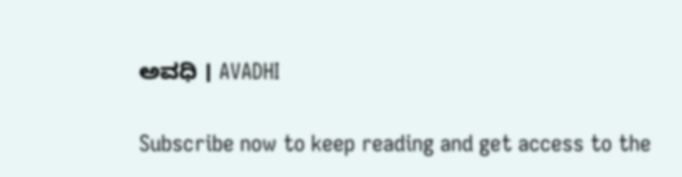ಅವಧಿ । AVADHI

Subscribe now to keep reading and get access to the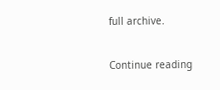full archive.

Continue reading